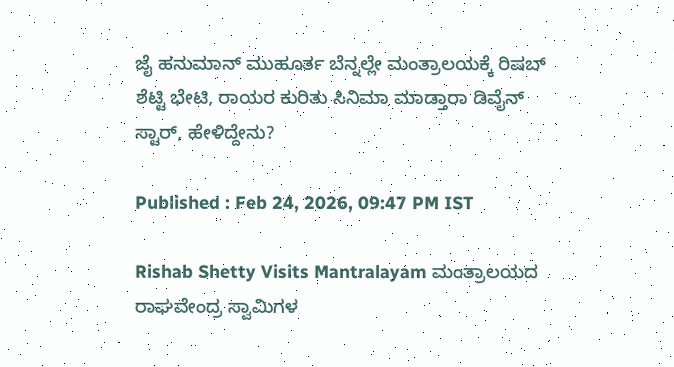ಜೈ ಹನುಮಾನ್ ಮುಹೂರ್ತ ಬೆನ್ನಲ್ಲೇ ಮಂತ್ರಾಲಯಕ್ಕೆ ರಿಷಬ್ ಶೆಟ್ಟಿ ಭೇಟಿ, ರಾಯರ ಕುರಿತು ಸಿನಿಮಾ ಮಾಡ್ತಾರಾ ಡಿವೈನ್ ಸ್ಟಾರ್, ಹೇಳಿದ್ದೇನು?

Published : Feb 24, 2026, 09:47 PM IST

Rishab Shetty Visits Mantralayam ಮಂತ್ರಾಲಯದ ರಾಘವೇಂದ್ರ ಸ್ವಾಮಿಗಳ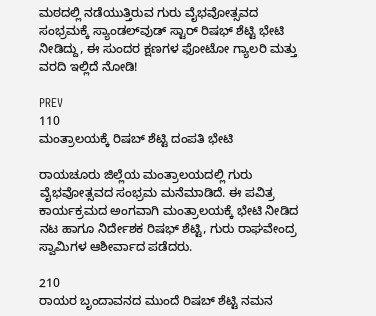ಮಠದಲ್ಲಿ ನಡೆಯುತ್ತಿರುವ ಗುರು ವೈಭವೋತ್ಸವದ ಸಂಭ್ರಮಕ್ಕೆ ಸ್ಯಾಂಡಲ್‌ವುಡ್ ಸ್ಟಾರ್ ರಿಷಭ್ ಶೆಟ್ಟಿ ಭೇಟಿ ನೀಡಿದ್ದು, ಈ ಸುಂದರ ಕ್ಷಣಗಳ ಫೋಟೋ ಗ್ಯಾಲರಿ ಮತ್ತು ವರದಿ ಇಲ್ಲಿದೆ ನೋಡಿ!

PREV
110
ಮಂತ್ರಾಲಯಕ್ಕೆ ರಿಷಬ್ ಶೆಟ್ಟಿ ದಂಪತಿ ಭೇಟಿ

ರಾಯಚೂರು ಜಿಲ್ಲೆಯ ಮಂತ್ರಾಲಯದಲ್ಲಿ ಗುರು ವೈಭವೋತ್ಸವದ ಸಂಭ್ರಮ ಮನೆಮಾಡಿದೆ. ಈ ಪವಿತ್ರ ಕಾರ್ಯಕ್ರಮದ ಅಂಗವಾಗಿ ಮಂತ್ರಾಲಯಕ್ಕೆ ಭೇಟಿ ನೀಡಿದ ನಟ ಹಾಗೂ ನಿರ್ದೇಶಕ ರಿಷಭ್ ಶೆಟ್ಟಿ, ಗುರು ರಾಘವೇಂದ್ರ ಸ್ವಾಮಿಗಳ ಆಶೀರ್ವಾದ ಪಡೆದರು.

210
ರಾಯರ ಬೃಂದಾವನದ ಮುಂದೆ ರಿಷಬ್ ಶೆಟ್ಟಿ ನಮನ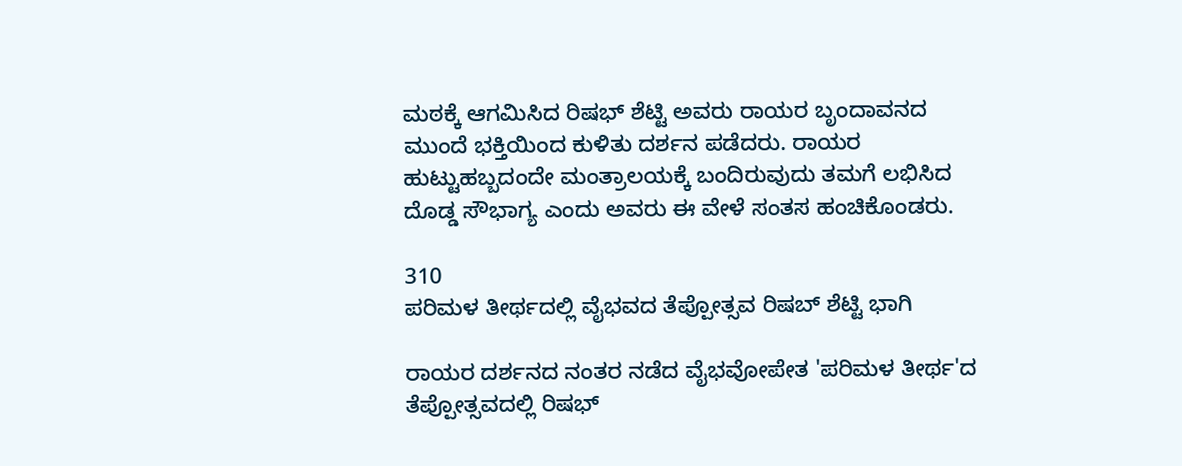ಮಠಕ್ಕೆ ಆಗಮಿಸಿದ ರಿಷಭ್ ಶೆಟ್ಟಿ ಅವರು ರಾಯರ ಬೃಂದಾವನದ ಮುಂದೆ ಭಕ್ತಿಯಿಂದ ಕುಳಿತು ದರ್ಶನ ಪಡೆದರು. ರಾಯರ ಹುಟ್ಟುಹಬ್ಬದಂದೇ ಮಂತ್ರಾಲಯಕ್ಕೆ ಬಂದಿರುವುದು ತಮಗೆ ಲಭಿಸಿದ ದೊಡ್ಡ ಸೌಭಾಗ್ಯ ಎಂದು ಅವರು ಈ ವೇಳೆ ಸಂತಸ ಹಂಚಿಕೊಂಡರು.

310
ಪರಿಮಳ ತೀರ್ಥದಲ್ಲಿ ವೈಭವದ ತೆಪ್ಪೋತ್ಸವ ರಿಷಬ್ ಶೆಟ್ಟಿ ಭಾಗಿ

ರಾಯರ ದರ್ಶನದ ನಂತರ ನಡೆದ ವೈಭವೋಪೇತ 'ಪರಿಮಳ ತೀರ್ಥ'ದ ತೆಪ್ಪೋತ್ಸವದಲ್ಲಿ ರಿಷಭ್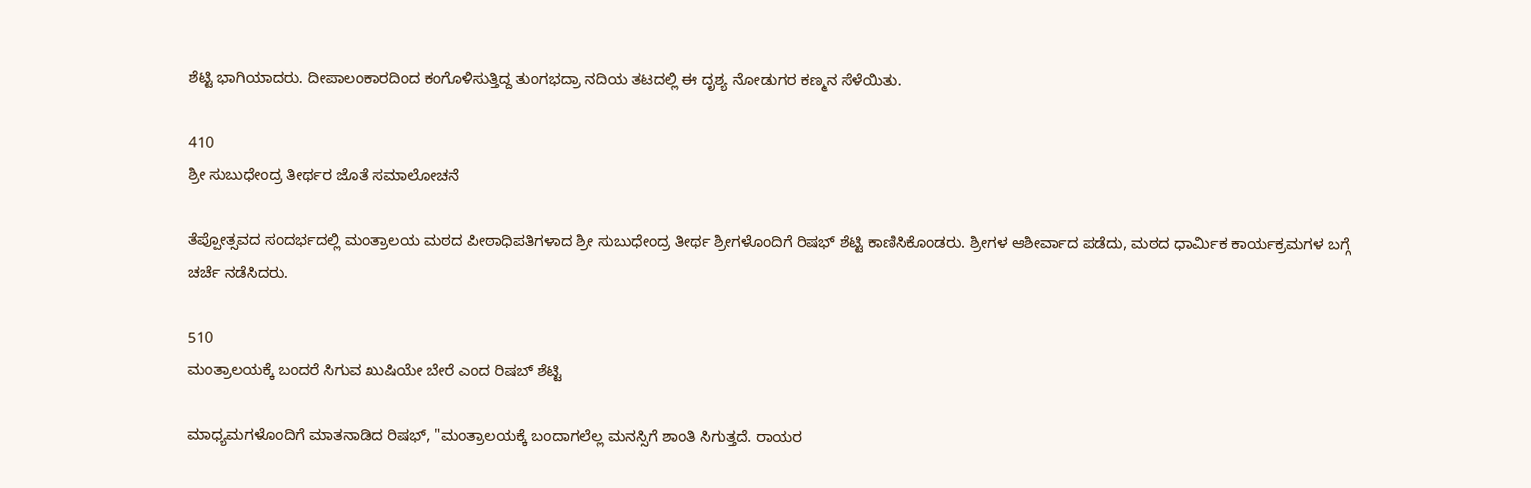ಶೆಟ್ಟಿ ಭಾಗಿಯಾದರು. ದೀಪಾಲಂಕಾರದಿಂದ ಕಂಗೊಳಿಸುತ್ತಿದ್ದ ತುಂಗಭದ್ರಾ ನದಿಯ ತಟದಲ್ಲಿ ಈ ದೃಶ್ಯ ನೋಡುಗರ ಕಣ್ಮನ ಸೆಳೆಯಿತು.

410
ಶ್ರೀ ಸುಬುಧೇಂದ್ರ ತೀರ್ಥರ ಜೊತೆ ಸಮಾಲೋಚನೆ

ತೆಪ್ಪೋತ್ಸವದ ಸಂದರ್ಭದಲ್ಲಿ ಮಂತ್ರಾಲಯ ಮಠದ ಪೀಠಾಧಿಪತಿಗಳಾದ ಶ್ರೀ ಸುಬುಧೇಂದ್ರ ತೀರ್ಥ ಶ್ರೀಗಳೊಂದಿಗೆ ರಿಷಭ್ ಶೆಟ್ಟಿ ಕಾಣಿಸಿಕೊಂಡರು. ಶ್ರೀಗಳ ಆಶೀರ್ವಾದ ಪಡೆದು, ಮಠದ ಧಾರ್ಮಿಕ ಕಾರ್ಯಕ್ರಮಗಳ ಬಗ್ಗೆ ಚರ್ಚೆ ನಡೆಸಿದರು.

510
ಮಂತ್ರಾಲಯಕ್ಕೆ ಬಂದರೆ ಸಿಗುವ ಖುಷಿಯೇ ಬೇರೆ ಎಂದ ರಿಷಬ್ ಶೆಟ್ಟಿ

ಮಾಧ್ಯಮಗಳೊಂದಿಗೆ ಮಾತನಾಡಿದ ರಿಷಭ್, "ಮಂತ್ರಾಲಯಕ್ಕೆ ಬಂದಾಗಲೆಲ್ಲ ಮನಸ್ಸಿಗೆ ಶಾಂತಿ ಸಿಗುತ್ತದೆ. ರಾಯರ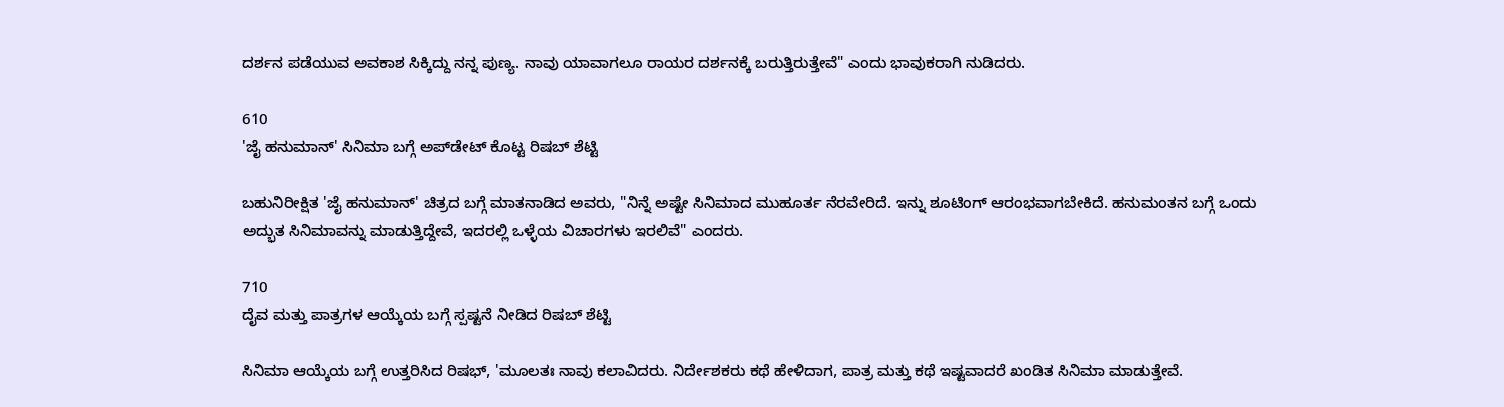ದರ್ಶನ ಪಡೆಯುವ ಅವಕಾಶ ಸಿಕ್ಕಿದ್ದು ನನ್ನ ಪುಣ್ಯ. ನಾವು ಯಾವಾಗಲೂ ರಾಯರ ದರ್ಶನಕ್ಕೆ ಬರುತ್ತಿರುತ್ತೇವೆ" ಎಂದು ಭಾವುಕರಾಗಿ ನುಡಿದರು.

610
'ಜೈ ಹನುಮಾನ್' ಸಿನಿಮಾ ಬಗ್ಗೆ ಅಪ್‌ಡೇಟ್ ಕೊಟ್ಟ ರಿಷಬ್ ಶೆಟ್ಟಿ

ಬಹುನಿರೀಕ್ಷಿತ 'ಜೈ ಹನುಮಾನ್' ಚಿತ್ರದ ಬಗ್ಗೆ ಮಾತನಾಡಿದ ಅವರು, "ನಿನ್ನೆ ಅಷ್ಟೇ ಸಿನಿಮಾದ ಮುಹೂರ್ತ ನೆರವೇರಿದೆ. ಇನ್ನು ಶೂಟಿಂಗ್ ಆರಂಭವಾಗಬೇಕಿದೆ. ಹನುಮಂತನ ಬಗ್ಗೆ ಒಂದು ಅದ್ಭುತ ಸಿನಿಮಾವನ್ನು ಮಾಡುತ್ತಿದ್ದೇವೆ, ಇದರಲ್ಲಿ ಒಳ್ಳೆಯ ವಿಚಾರಗಳು ಇರಲಿವೆ" ಎಂದರು.

710
ದೈವ ಮತ್ತು ಪಾತ್ರಗಳ ಆಯ್ಕೆಯ ಬಗ್ಗೆ ಸ್ಪಷ್ಟನೆ ನೀಡಿದ ರಿಷಬ್ ಶೆಟ್ಟಿ

ಸಿನಿಮಾ ಆಯ್ಕೆಯ ಬಗ್ಗೆ ಉತ್ತರಿಸಿದ ರಿಷಭ್, 'ಮೂಲತಃ ನಾವು ಕಲಾವಿದರು. ನಿರ್ದೇಶಕರು ಕಥೆ ಹೇಳಿದಾಗ, ಪಾತ್ರ ಮತ್ತು ಕಥೆ ಇಷ್ಟವಾದರೆ ಖಂಡಿತ ಸಿನಿಮಾ ಮಾಡುತ್ತೇವೆ.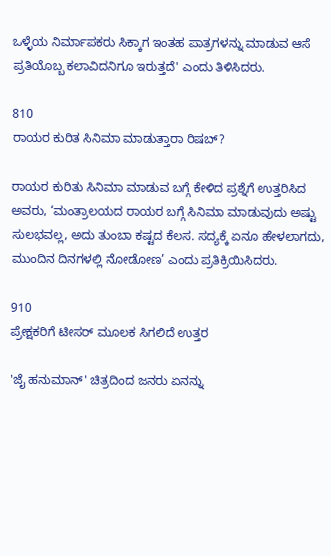ಒಳ್ಳೆಯ ನಿರ್ಮಾಪಕರು ಸಿಕ್ಕಾಗ ಇಂತಹ ಪಾತ್ರಗಳನ್ನು ಮಾಡುವ ಆಸೆ ಪ್ರತಿಯೊಬ್ಬ ಕಲಾವಿದನಿಗೂ ಇರುತ್ತದೆ' ಎಂದು ತಿಳಿಸಿದರು.

810
ರಾಯರ ಕುರಿತ ಸಿನಿಮಾ ಮಾಡುತ್ತಾರಾ ರಿಷಬ್?

ರಾಯರ ಕುರಿತು ಸಿನಿಮಾ ಮಾಡುವ ಬಗ್ಗೆ ಕೇಳಿದ ಪ್ರಶ್ನೆಗೆ ಉತ್ತರಿಸಿದ ಅವರು, ‘ಮಂತ್ರಾಲಯದ ರಾಯರ ಬಗ್ಗೆ ಸಿನಿಮಾ ಮಾಡುವುದು ಅಷ್ಟು ಸುಲಭವಲ್ಲ, ಅದು ತುಂಬಾ ಕಷ್ಟದ ಕೆಲಸ. ಸದ್ಯಕ್ಕೆ ಏನೂ ಹೇಳಲಾಗದು, ಮುಂದಿನ ದಿನಗಳಲ್ಲಿ ನೋಡೋಣ’ ಎಂದು ಪ್ರತಿಕ್ರಿಯಿಸಿದರು.

910
ಪ್ರೇಕ್ಷಕರಿಗೆ ಟೀಸರ್ ಮೂಲಕ ಸಿಗಲಿದೆ ಉತ್ತರ

'ಜೈ ಹನುಮಾನ್' ಚಿತ್ರದಿಂದ ಜನರು ಏನನ್ನು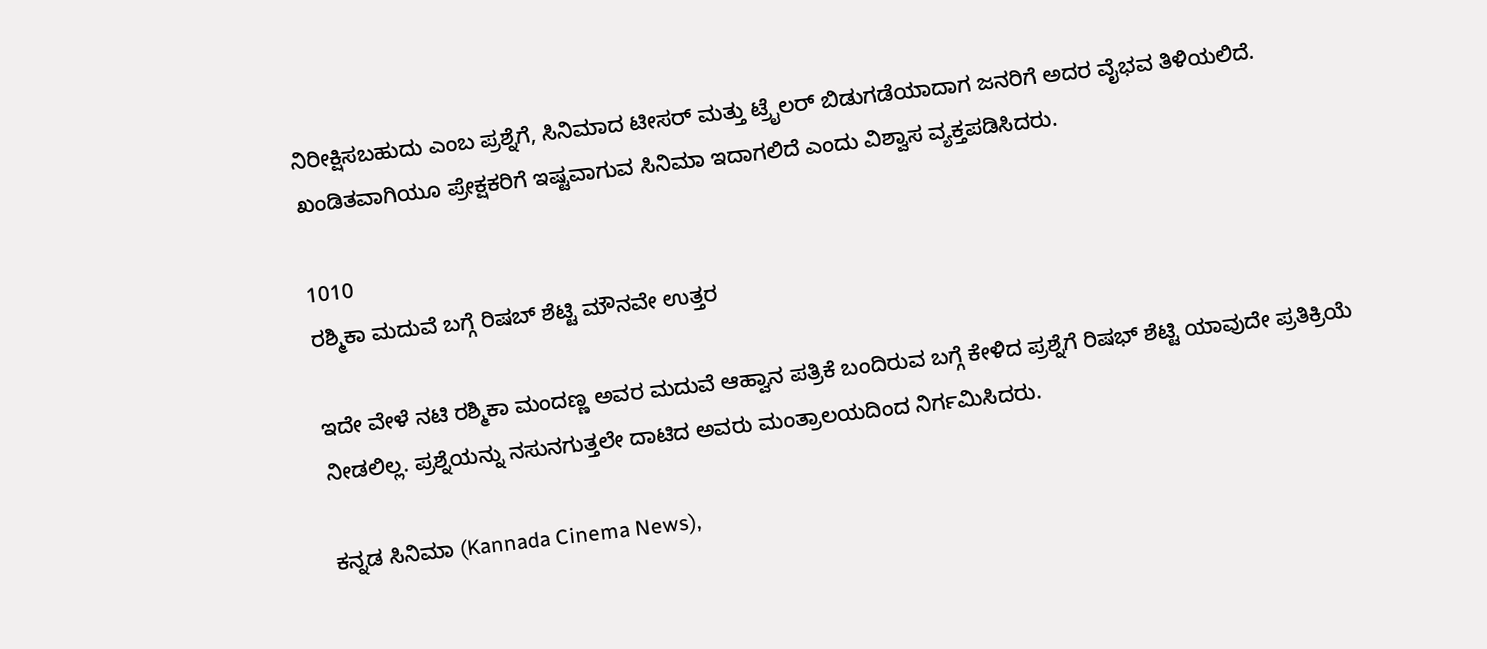ನಿರೀಕ್ಷಿಸಬಹುದು ಎಂಬ ಪ್ರಶ್ನೆಗೆ, ಸಿನಿಮಾದ ಟೀಸರ್ ಮತ್ತು ಟ್ರೈಲರ್ ಬಿಡುಗಡೆಯಾದಾಗ ಜನರಿಗೆ ಅದರ ವೈಭವ ತಿಳಿಯಲಿದೆ. ಖಂಡಿತವಾಗಿಯೂ ಪ್ರೇಕ್ಷಕರಿಗೆ ಇಷ್ಟವಾಗುವ ಸಿನಿಮಾ ಇದಾಗಲಿದೆ ಎಂದು ವಿಶ್ವಾಸ ವ್ಯಕ್ತಪಡಿಸಿದರು.

1010
ರಶ್ಮಿಕಾ ಮದುವೆ ಬಗ್ಗೆ ರಿಷಬ್ ಶೆಟ್ಟಿ ಮೌನವೇ ಉತ್ತರ

ಇದೇ ವೇಳೆ ನಟಿ ರಶ್ಮಿಕಾ ಮಂದಣ್ಣ ಅವರ ಮದುವೆ ಆಹ್ವಾನ ಪತ್ರಿಕೆ ಬಂದಿರುವ ಬಗ್ಗೆ ಕೇಳಿದ ಪ್ರಶ್ನೆಗೆ ರಿಷಭ್ ಶೆಟ್ಟಿ ಯಾವುದೇ ಪ್ರತಿಕ್ರಿಯೆ ನೀಡಲಿಲ್ಲ. ಪ್ರಶ್ನೆಯನ್ನು ನಸುನಗುತ್ತಲೇ ದಾಟಿದ ಅವರು ಮಂತ್ರಾಲಯದಿಂದ ನಿರ್ಗಮಿಸಿದರು.

ಕನ್ನಡ ಸಿನಿಮಾ (Kannada Cinema News),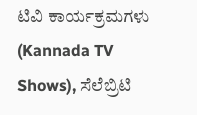ಟಿವಿ ಕಾರ್ಯಕ್ರಮಗಳು (Kannada TV Shows), ಸೆಲೆಬ್ರಿಟಿ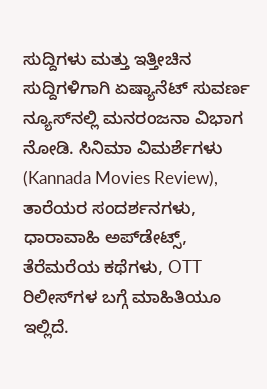ಸುದ್ದಿಗಳು ಮತ್ತು ಇತ್ತೀಚಿನ ಸುದ್ದಿಗಳಿಗಾಗಿ ಏಷ್ಯಾನೆಟ್ ಸುವರ್ಣ ನ್ಯೂಸ್‌ನಲ್ಲಿ ಮನರಂಜನಾ ವಿಭಾಗ ನೋಡಿ. ಸಿನಿಮಾ ವಿಮರ್ಶೆಗಳು (Kannada Movies Review), ತಾರೆಯರ ಸಂದರ್ಶನಗಳು, ಧಾರಾವಾಹಿ ಅಪ್‌ಡೇಟ್ಸ್‌, ತೆರೆಮರೆಯ ಕಥೆಗಳು, OTT ರಿಲೀಸ್‌ಗಳ ಬಗ್ಗೆ ಮಾಹಿತಿಯೂ ಇಲ್ಲಿದೆ.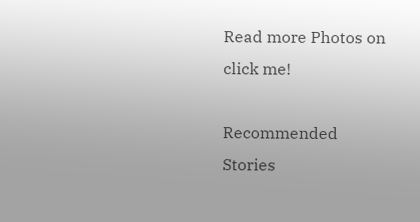Read more Photos on
click me!

Recommended Stories